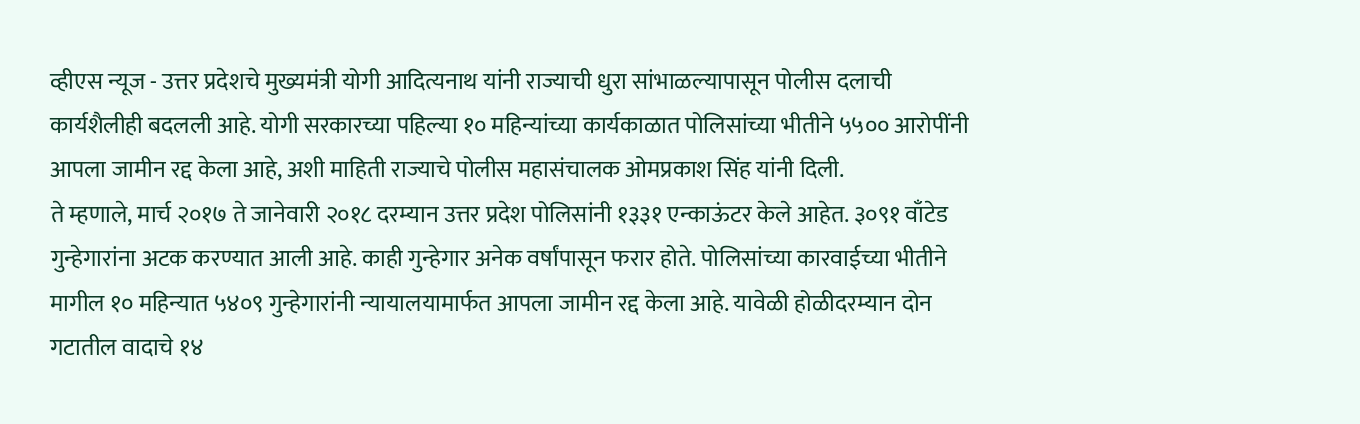व्हीएस न्यूज - उत्तर प्रदेशचे मुख्यमंत्री योगी आदित्यनाथ यांनी राज्याची धुरा सांभाळल्यापासून पोलीस दलाची कार्यशैलीही बदलली आहे. योगी सरकारच्या पहिल्या १० महिन्यांच्या कार्यकाळात पोलिसांच्या भीतीने ५५०० आरोपींनी आपला जामीन रद्द केला आहे, अशी माहिती राज्याचे पोलीस महासंचालक ओमप्रकाश सिंह यांनी दिली.
ते म्हणाले, मार्च २०१७ ते जानेवारी २०१८ दरम्यान उत्तर प्रदेश पोलिसांनी १३३१ एन्काऊंटर केले आहेत. ३०९१ वाँटेड गुन्हेगारांना अटक करण्यात आली आहे. काही गुन्हेगार अनेक वर्षांपासून फरार होते. पोलिसांच्या कारवाईच्या भीतीने मागील १० महिन्यात ५४०९ गुन्हेगारांनी न्यायालयामार्फत आपला जामीन रद्द केला आहे. यावेळी होळीदरम्यान दोन गटातील वादाचे १४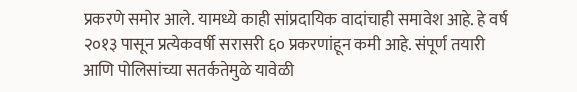प्रकरणे समोर आले. यामध्ये काही सांप्रदायिक वादांचाही समावेश आहे. हे वर्ष २०१३ पासून प्रत्येकवर्षी सरासरी ६० प्रकरणांहून कमी आहे. संपूर्ण तयारी आणि पोलिसांच्या सतर्कतेमुळे यावेळी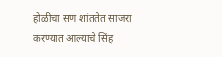होळीचा सण शांततेत साजरा करण्यात आल्याचे सिंह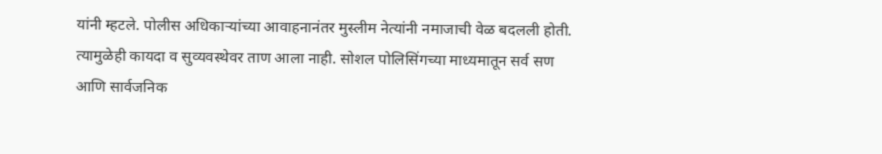यांनी म्हटले. पोलीस अधिकाऱ्यांच्या आवाहनानंतर मुस्लीम नेत्यांनी नमाजाची वेळ बदलली होती. त्यामुळेही कायदा व सुव्यवस्थेवर ताण आला नाही. सोशल पोलिसिंगच्या माध्यमातून सर्व सण आणि सार्वजनिक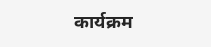कार्यक्रम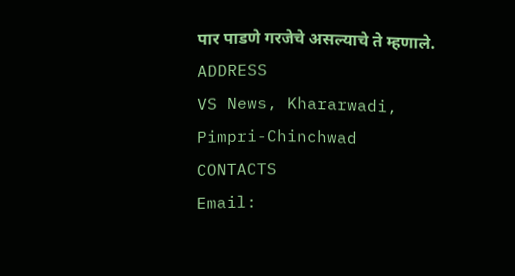पार पाडणे गरजेचे असल्याचे ते म्हणाले.
ADDRESS
VS News, Khararwadi,
Pimpri-Chinchwad
CONTACTS
Email: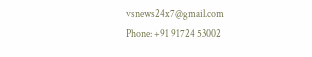vsnews24x7@gmail.com
Phone: +91 91724 53002